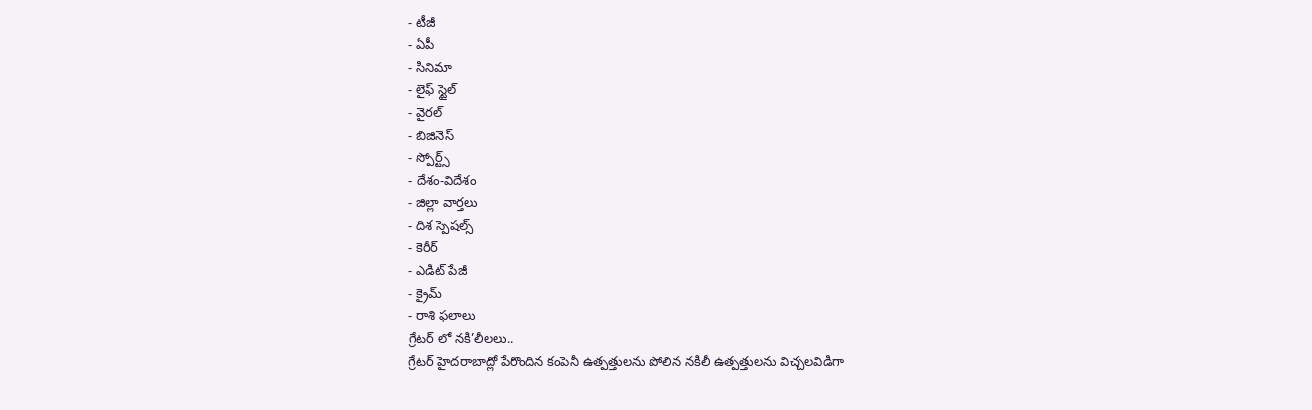- టీజీ
- ఏపీ
- సినిమా
- లైఫ్ స్టైల్
- వైరల్
- బిజినెస్
- స్పోర్ట్స్
- దేశం-విదేశం
- జిల్లా వార్తలు
- దిశ స్పెషల్స్
- కెరీర్
- ఎడిట్ పేజీ
- క్రైమ్
- రాశి ఫలాలు
గ్రేటర్ లో నకి’లీలలు..
గ్రేటర్ హైదరాబాద్లో పేరొందిన కంపెనీ ఉత్పత్తులను పోలిన నకిలీ ఉత్పత్తులను విచ్చలవిడిగా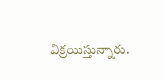విక్రయిస్తున్నారు.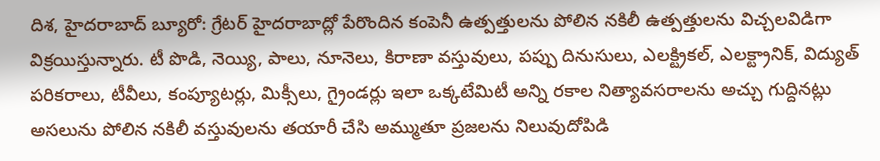దిశ, హైదరాబాద్ బ్యూరో: గ్రేటర్ హైదరాబాద్లో పేరొందిన కంపెనీ ఉత్పత్తులను పోలిన నకిలీ ఉత్పత్తులను విచ్చలవిడిగా విక్రయిస్తున్నారు. టీ పొడి, నెయ్యి, పాలు, నూనెలు, కిరాణా వస్తువులు, పప్పు దినుసులు, ఎలక్ట్రికల్, ఎలక్ట్రానిక్, విద్యుత్ పరికరాలు, టీవీలు, కంప్యూటర్లు, మిక్సీలు, గ్రైండర్లు ఇలా ఒక్కటేమిటీ అన్ని రకాల నిత్యావసరాలను అచ్చు గుద్దినట్లు అసలును పోలిన నకిలీ వస్తువులను తయారీ చేసి అమ్ముతూ ప్రజలను నిలువుదోపిడి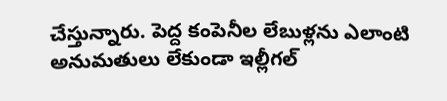చేస్తున్నారు. పెద్ద కంపెనీల లేబుళ్లను ఎలాంటి అనుమతులు లేకుండా ఇల్లీగల్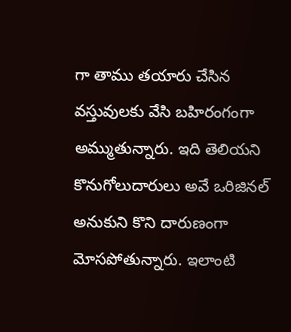గా తాము తయారు చేసిన వస్తువులకు వేసి బహిరంగంగా అమ్ముతున్నారు. ఇది తెలియని కొనుగోలుదారులు అవే ఒరిజినల్ అనుకుని కొని దారుణంగా మోసపోతున్నారు. ఇలాంటి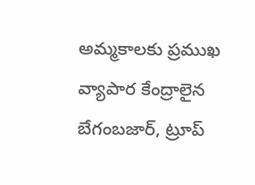అమ్మకాలకు ప్రముఖ వ్యాపార కేంద్రాలైన బేగంబజార్, ట్రూప్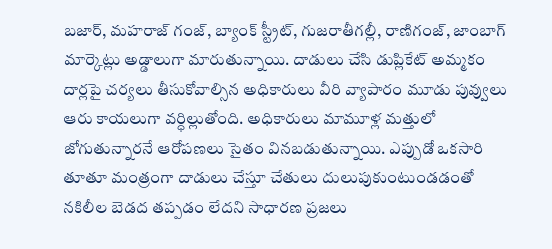బజార్, మహరాజ్ గంజ్, బ్యాంక్ స్ట్రీట్, గుజరాతీగల్లీ, రాణిగంజ్, జాంబాగ్ మార్కెట్లు అడ్డాలుగా మారుతున్నాయి. దాడులు చేసి డుప్లికేట్ అమ్మకం దార్లపై చర్యలు తీసుకోవాల్సిన అధికారులు వీరి వ్యాపారం మూడు పువ్వులు ఆరు కాయలుగా వర్ధిల్లుతోంది. అధికారులు మామూళ్ల మత్తులో జోగుతున్నారనే ఆరోపణలు సైతం వినబడుతున్నాయి. ఎప్పుడో ఒకసారి తూతూ మంత్రంగా దాడులు చేస్తూ చేతులు దులుపుకుంటుండడంతో నకిలీల బెడద తప్పడం లేదని సాధారణ ప్రజలు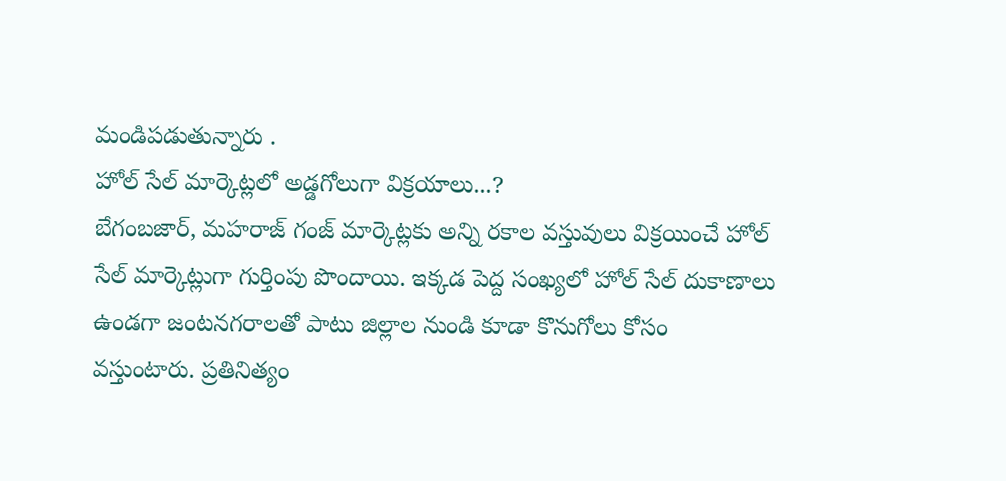మండిపడుతున్నారు .
హోల్ సేల్ మార్కెట్లలో అడ్డగోలుగా విక్రయాలు...?
బేగంబజార్, మహరాజ్ గంజ్ మార్కెట్లకు అన్ని రకాల వస్తువులు విక్రయించే హోల్ సేల్ మార్కెట్లుగా గుర్తింపు పొందాయి. ఇక్కడ పెద్ద సంఖ్యలో హోల్ సేల్ దుకాణాలు ఉండగా జంటనగరాలతో పాటు జిల్లాల నుండి కూడా కొనుగోలు కోసం వస్తుంటారు. ప్రతినిత్యం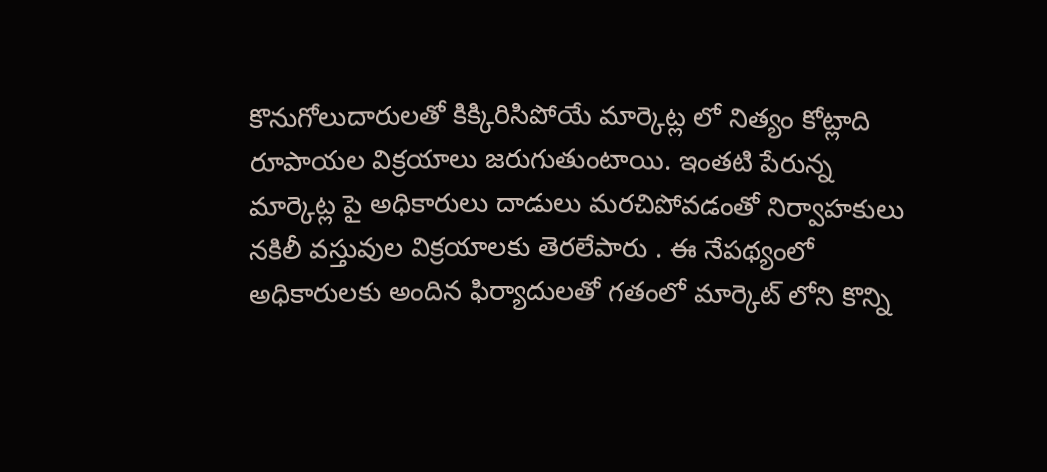కొనుగోలుదారులతో కిక్కిరిసిపోయే మార్కెట్ల లో నిత్యం కోట్లాది రూపాయల విక్రయాలు జరుగుతుంటాయి. ఇంతటి పేరున్న మార్కెట్ల పై అధికారులు దాడులు మరచిపోవడంతో నిర్వాహకులు నకిలీ వస్తువుల విక్రయాలకు తెరలేపారు . ఈ నేపథ్యంలో అధికారులకు అందిన ఫిర్యాదులతో గతంలో మార్కెట్ లోని కొన్ని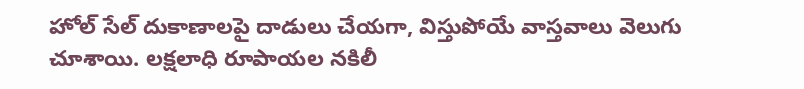హోల్ సేల్ దుకాణాలపై దాడులు చేయగా, విస్తుపోయే వాస్తవాలు వెలుగు చూశాయి. లక్షలాధి రూపాయల నకిలీ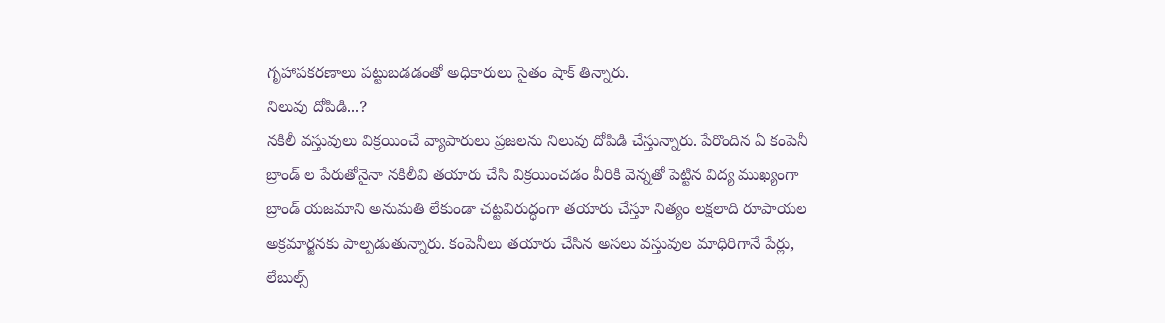గృహాపకరణాలు పట్టుబడడంతో అధికారులు సైతం షాక్ తిన్నారు.
నిలువు దోపిడి...?
నకిలీ వస్తువులు విక్రయించే వ్యాపారులు ప్రజలను నిలువు దోపిడి చేస్తున్నారు. పేరొందిన ఏ కంపెనీ బ్రాండ్ ల పేరుతోనైనా నకిలీవి తయారు చేసి విక్రయించడం వీరికి వెన్నతో పెట్టిన విద్య ముఖ్యంగా బ్రాండ్ యజమాని అనుమతి లేకుండా చట్టవిరుద్ధంగా తయారు చేస్తూ నిత్యం లక్షలాది రూపాయల అక్రమార్జనకు పాల్పడుతున్నారు. కంపెనీలు తయారు చేసిన అసలు వస్తువుల మాధిరిగానే పేర్లు, లేబుల్స్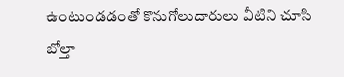ఉంటుండడంతో కొనుగోలుదారులు వీటిని చూసి బోల్తా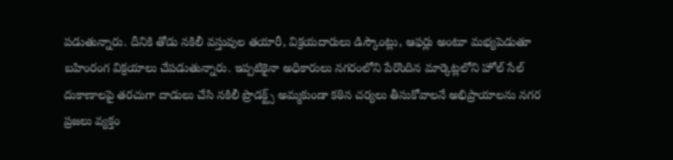పడుతున్నారు. దీనికి తోడు నకిలీ వస్తువుల తయారీ, విక్రయదారులు డిస్కౌంట్లు, ఆఫర్లు అంటూ మభ్యపెడుతూ బహింరంగ విక్రయాలు చేపడుతున్నారు. ఇప్పటికైనా అధికారులు నగరంలోని పేరొందిన మార్కెట్లలోని హోల్ సేల్ దుకాణాలపై తరచుగా దాడులు చేసి నకిలీ ప్రొడక్ట్స్ అమ్మకుండా కఠిన చర్యలు తీసుకోవాలనే అభిప్రాయాలను నగర ప్రజలు వ్యక్తం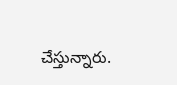చేస్తున్నారు.